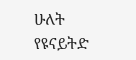ሁለት የዩናይትድ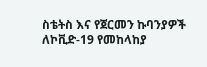ስቴትስ እና የጀርመን ኩባንያዎች ለኮቪድ-19 የመከላከያ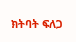ክትባት ፍለጋ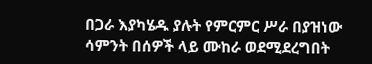በጋራ እያካሄዱ ያሉት የምርምር ሥራ በያዝነው ሳምንት በሰዎች ላይ ሙከራ ወደሚደረግበት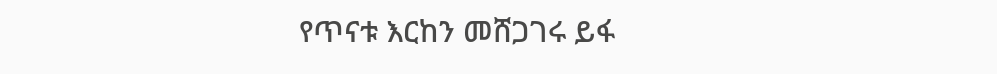የጥናቱ እርከን መሸጋገሩ ይፋ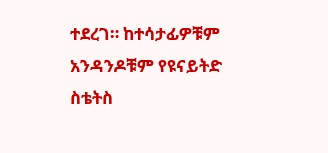ተደረገ። ከተሳታፊዎቹም አንዳንዶቹም የዩናይትድ ስቴትስ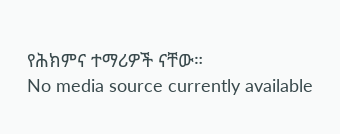የሕክምና ተማሪዎች ናቸው።
No media source currently available